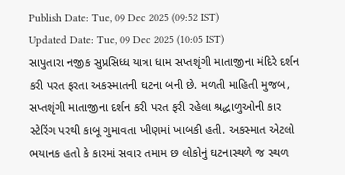Publish Date: Tue, 09 Dec 2025 (09:52 IST)
Updated Date: Tue, 09 Dec 2025 (10:05 IST)
સાપુતારા નજીક સુપ્રસિધ્ધ યાત્રા ધામ સપ્તશૃંગી માતાજીના મંદિરે દર્શન કરી પરત ફરતા અકસ્માતની ઘટના બની છે. મળતી માહિતી મુજબ, સપ્તશૃંગી માતાજીના દર્શન કરી પરત ફરી રહેલા શ્રદ્ધાળુઓની કાર સ્ટેરિંગ પરથી કાબૂ ગુમાવતા ખીણમાં ખાબકી હતી. અકસ્માત એટલો ભયાનક હતો કે કારમાં સવાર તમામ છ લોકોનું ઘટનાસ્થળે જ સ્થળ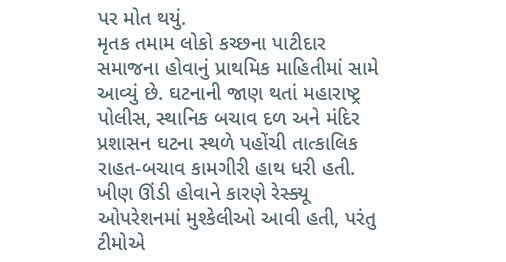પર મોત થયું.
મૃતક તમામ લોકો કચ્છના પાટીદાર સમાજના હોવાનું પ્રાથમિક માહિતીમાં સામે આવ્યું છે. ઘટનાની જાણ થતાં મહારાષ્ટ્ર પોલીસ, સ્થાનિક બચાવ દળ અને મંદિર પ્રશાસન ઘટના સ્થળે પહોંચી તાત્કાલિક રાહત-બચાવ કામગીરી હાથ ધરી હતી. ખીણ ઊંડી હોવાને કારણે રેસ્ક્યૂ ઓપરેશનમાં મુશ્કેલીઓ આવી હતી, પરંતુ ટીમોએ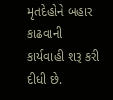મૃતદેહોને બહાર કાઢવાની કાર્યવાહી શરૂ કરી દીધી છે.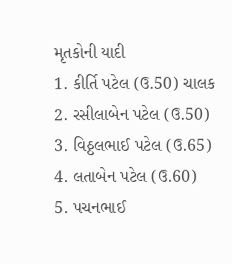મૃતકોની યાદી
1. કીર્તિ પટેલ (ઉ.50) ચાલક
2. રસીલાબેન પટેલ (ઉ.50)
3. વિઠ્ઠલભાઈ પટેલ (ઉ.65)
4. લતાબેન પટેલ (ઉ.60)
5. પચનભાઈ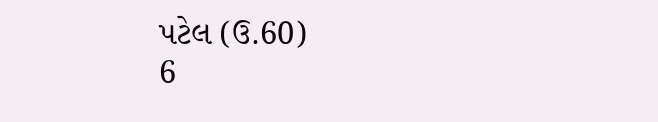પટેલ (ઉ.60)
6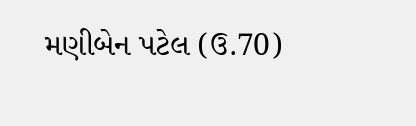મણીબેન પટેલ (ઉ.70)